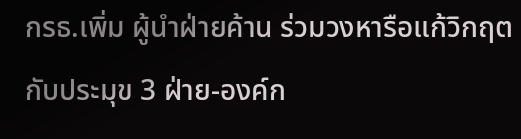กรธ.เพิ่ม ผู้นำฝ่ายค้าน ร่วมวงหารือแก้วิกฤตกับประมุข 3 ฝ่าย-องค์ก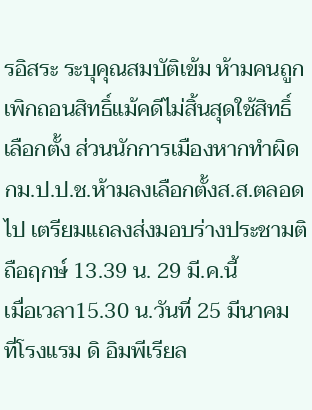รอิสระ ระบุคุณสมบัติเข้ม ห้ามคนถูกเพิกถอนสิทธิ์แม้คดีไม่สิ้นสุดใช้สิทธิ์เลือกตั้ง ส่วนนักการเมืองหากทำผิด กม.ป.ป.ช.ห้ามลงเลือกตั้งส.ส.ตลอดไป เตรียมแถลงส่งมอบร่างประชามติ ถือฤกษ์ 13.39 น. 29 มี.ค.นี้
เมื่อเวลา15.30 น.วันที่ 25 มีนาคม ที่โรงแรม ดิ อิมพีเรียล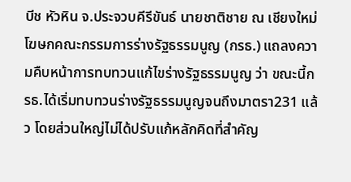บีช หัวหิน จ.ประจวบคีรีขันธ์ นายชาติชาย ณ เชียงใหม่ โฆษกคณะกรรมการร่างรัฐธรรมนูญ (กรธ.) แถลงความคืบหน้าการทบทวนแก้ไขร่างรัฐธรรมนูญ ว่า ขณะนี้กรธ.ได้เริ่มทบทวนร่างรัฐธรรมนูญจนถึงมาตรา231 แล้ว โดยส่วนใหญ่ไม่ได้ปรับแก้หลักคิดที่สำคัญ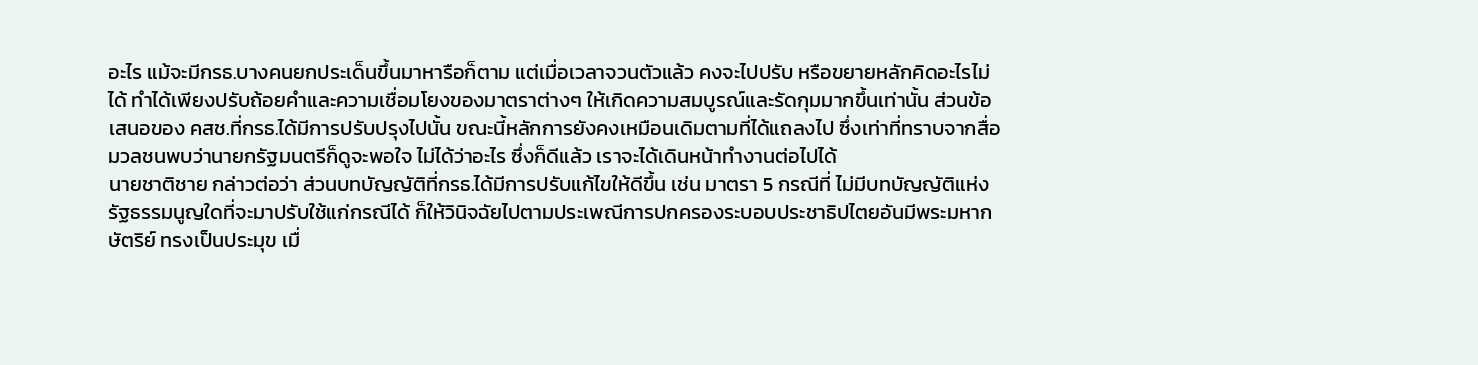อะไร แม้จะมีกรธ.บางคนยกประเด็นขึ้นมาหารือก็ตาม แต่เมื่อเวลาจวนตัวแล้ว คงจะไปปรับ หรือขยายหลักคิดอะไรไม่ได้ ทำได้เพียงปรับถ้อยคำและความเชื่อมโยงของมาตราต่างๆ ให้เกิดความสมบูรณ์และรัดกุมมากขึ้นเท่านั้น ส่วนข้อเสนอของ คสช.ที่กรธ.ได้มีการปรับปรุงไปนั้น ขณะนี้หลักการยังคงเหมือนเดิมตามที่ได้แถลงไป ซึ่งเท่าที่ทราบจากสื่อมวลชนพบว่านายกรัฐมนตรีก็ดูจะพอใจ ไม่ได้ว่าอะไร ซึ่งก็ดีแล้ว เราจะได้เดินหน้าทำงานต่อไปได้
นายชาติชาย กล่าวต่อว่า ส่วนบทบัญญัติที่กรธ.ได้มีการปรับแก้ไขให้ดีขึ้น เช่น มาตรา 5 กรณีที่ ไม่มีบทบัญญัติแห่งรัฐธรรมนูญใดที่จะมาปรับใช้แก่กรณีได้ ก็ให้วินิจฉัยไปตามประเพณีการปกครองระบอบประชาธิปไตยอันมีพระมหากษัตริย์ ทรงเป็นประมุข เมื่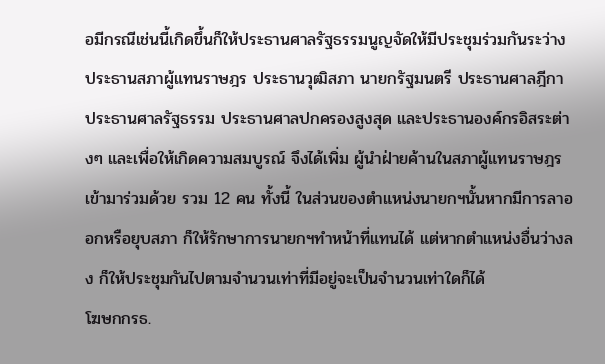อมีกรณีเช่นนี้เกิดขึ้นก็ให้ประธานศาลรัฐธรรมนูญจัดให้มีประชุมร่วมกันระว่างประธานสภาผู้แทนราษฎร ประธานวุฒิสภา นายกรัฐมนตรี ประธานศาลฎีกา ประธานศาลรัฐธรรม ประธานศาลปกครองสูงสุด และประธานองค์กรอิสระต่างๆ และเพื่อให้เกิดความสมบูรณ์ จึงได้เพิ่ม ผู้นำฝ่ายค้านในสภาผู้แทนราษฎร เข้ามาร่วมด้วย รวม 12 คน ทั้งนี้ ในส่วนของตำแหน่งนายกฯนั้นหากมีการลาออกหรือยุบสภา ก็ให้รักษาการนายกฯทำหน้าที่แทนได้ แต่หากตำแหน่งอื่นว่างลง ก็ให้ประชุมกันไปตามจำนวนเท่าที่มีอยู่จะเป็นจำนวนเท่าใดก็ได้
โฆษกกรธ.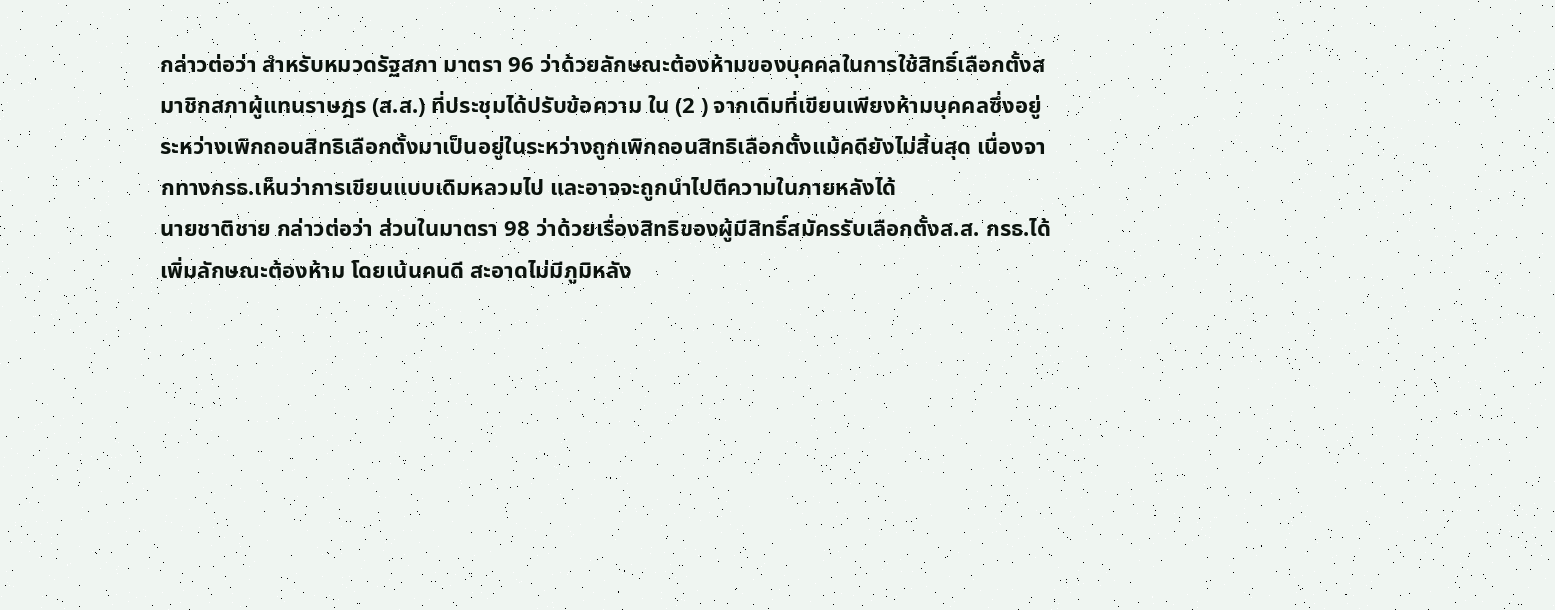กล่าวต่อว่า สำหรับหมวดรัฐสภา มาตรา 96 ว่าด้วยลักษณะต้องห้ามของบุคคลในการใช้สิทธิ์เลือกตั้งสมาชิกสภาผู้แทนราษฎร (ส.ส.) ที่ประชุมได้ปรับข้อความ ใน (2 ) จากเดิมที่เขียนเพียงห้ามบุคคลซึ่งอยู่ระหว่างเพิกถอนสิทธิเลือกตั้งมาเป็นอยู่ในระหว่างถูกเพิกถอนสิทธิเลือกตั้งแม้คดียังไม่สิ้นสุด เนื่องจากทางกรธ.เห็นว่าการเขียนแบบเดิมหลวมไป และอาจจะถูกนำไปตีความในภายหลังได้
นายชาติชาย กล่าวต่อว่า ส่วนในมาตรา 98 ว่าด้วยเรื่องสิทธิของผู้มีสิทธิ์สมัครรับเลือกตั้งส.ส. กรธ.ได้เพิ่มลักษณะต้องห้าม โดยเน้นคนดี สะอาดไม่มีภูมิหลัง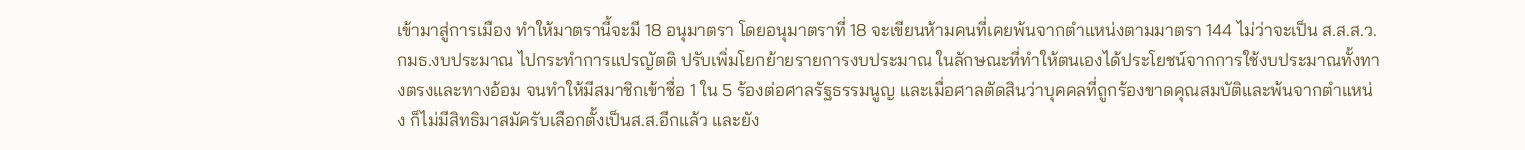เข้ามาสู่การเมือง ทำให้มาตรานี้จะมี 18 อนุมาตรา โดยอนุมาตราที่ 18 จะเขียนห้ามคนที่เคยพ้นจากตำแหน่งตามมาตรา 144 ไม่ว่าจะเป็น ส.ส.ส.ว. กมธ.งบประมาณ ไปกระทำการแปรญัตติ ปรับเพิ่มโยกย้ายรายการงบประมาณ ในลักษณะที่ทำให้ตนเองได้ประโยชน์จากการใช้งบประมาณทั้งทางตรงและทางอ้อม จนทำให้มีสมาชิกเข้าชื่อ 1 ใน 5 ร้องต่อศาลรัฐธรรมนูญ และเมื่อศาลตัดสินว่าบุคคลที่ถูกร้องขาดคุณสมบัติและพ้นจากตำแหน่ง ก็ไม่มีสิทธิมาสมัครับเลือกตั้งเป็นส.ส.อีกแล้ว และยัง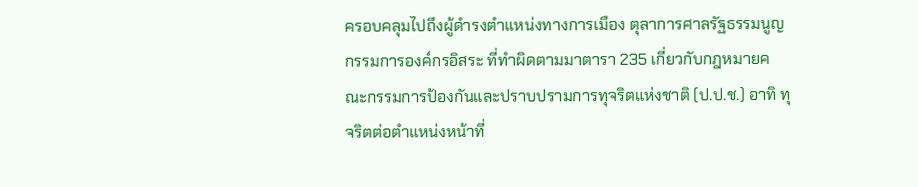ครอบคลุมไปถึงผู้ดำรงตำแหน่งทางการเมือง ตุลาการศาลรัฐธรรมนูญ กรรมการองค์กรอิสระ ที่ทำผิดตามมาตารา 235 เกี่ยวกับกฎหมายคณะกรรมการป้องกันและปราบปรามการทุจริตแห่งชาติ (ป.ป.ช.) อาทิ ทุจริตต่อตำแหน่งหน้าที่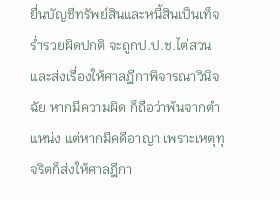ยื่นบัญชีทรัพย์สินและหนี้สินเป็นเท็จ ร่ำรวยผิดปกติ จะถูกป.ป.ช.ไต่สวน และส่งเรื่องให้ศาลฎีกาพิจารณาวินิจฉัย หากมีความผิด ก็ถือว่าพ้นจากตำแหน่ง แต่หากมีคดีอาญา เพราะเหตุทุจริตก็ส่งให้ศาลฎีกา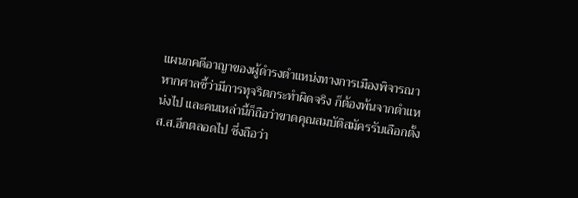แผนกคดีอาญาของผู้ดำรงตำแหน่งทางการเมืองพิจารณา หากศาลชี้ว่ามีการทุจริตกระทำผิดจริง ก็ต้องพ้นจากตำแหน่งไป และคนเหล่านี้ก็ถือว่าขาดคุณสมบัติสมัครรับเลือกตั้งส.ส.อีกตลอดไป ซึ่งถือว่า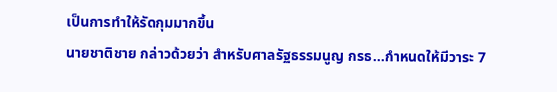เป็นการทำให้รัดกุมมากขึ้น
นายชาติชาย กล่าวด้วยว่า สำหรับศาลรัฐธรรมนูญ กรธ…กำหนดให้มีวาระ 7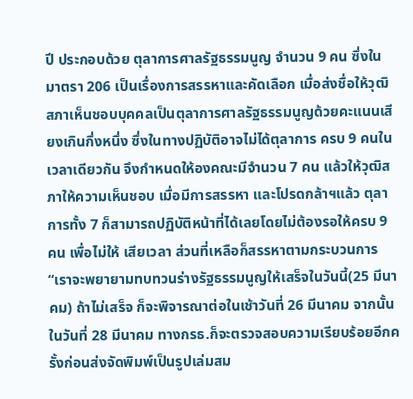ปี ประกอบด้วย ตุลาการศาลรัฐธรรมนูญ จำนวน 9 คน ซึ่งในมาตรา 206 เป็นเรื่องการสรรหาและคัดเลือก เมื่อส่งชื่อให้วุฒิสภาเห็นชอบบุคคลเป็นตุลาการศาลรัฐธรรมนูญด้วยคะแนนเสียงเกินกึ่งหนึ่ง ซึ่งในทางปฏิบัติอาจไม่ได้ตุลาการ ครบ 9 คนในเวลาเดียวกัน จึงกำหนดให้องคณะมีจำนวน 7 คน แล้วให้วุฒิสภาให้ความเห็นชอบ เมื่อมีการสรรหา และโปรดกล้าฯแล้ว ตุลาการทั้ง 7 ก็สามารถปฏิบัติหน้าที่ได้เลยโดยไม่ต้องรอให้ครบ 9 คน เพื่อไม่ให้ เสียเวลา ส่วนที่เหลือก็สรรหาตามกระบวนการ
“เราจะพยายามทบทวนร่างรัฐธรรมนูญให้เสร็จในวันนี้(25 มีนาคม) ถ้าไม่เสร็จ ก็จะพิจารณาต่อในเช้าวันที่ 26 มีนาคม จากนั้นในวันที่ 28 มีนาคม ทางกรธ.ก็จะตรวจสอบความเรียบร้อยอีกครั้งก่อนส่งจัดพิมพ์เป็นรูปเล่มสม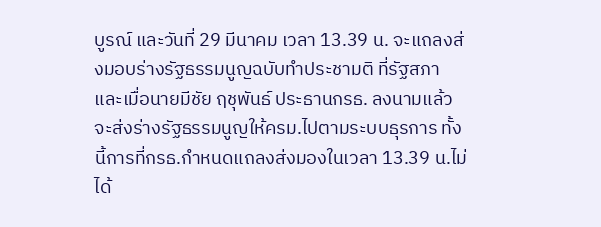บูรณ์ และวันที่ 29 มีนาคม เวลา 13.39 น. จะแถลงส่งมอบร่างรัฐธรรมนูญฉบับทำประชามติ ที่รัฐสภา และเมื่อนายมีชัย ฤชุพันธ์ ประธานกรธ. ลงนามแล้ว จะส่งร่างรัฐธรรมนูญให้ครม.ไปตามระบบธุรการ ทั้งนี้การที่กรธ.กำหนดแถลงส่งมองในเวลา 13.39 น.ไม่ได้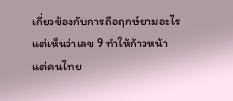เกี่ยวข้องกับการถือฤกษ์ยามอะไร แต่เห็นว่าเลข 9 ทำให้ก้าวหน้า แต่คนไทย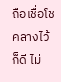ถือเชื่อโชคลางไว้ก็ดี ไม่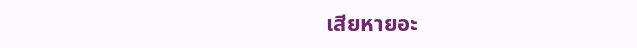เสียหายอะ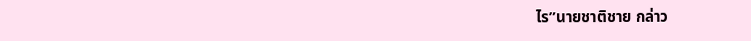ไร”นายชาติชาย กล่าว